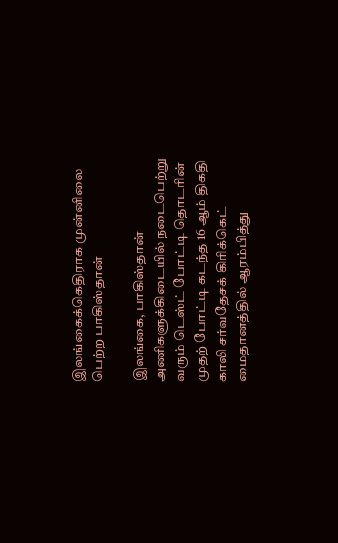இலங்கைக்கெதிராக முன்னிலை பெற்ற பாகிஸ்தான்

இலங்கை, பாகிஸ்தான் அணிகளுக்கிடையில் நடைபெற்று வரும் டெஸ்ட் போட்டி தொடரின் முதற் போட்டி கடந்த 16 ஆம் திகதி காலி சர்வதேசக் கிரிக்கெட் மைதானத்தில் ஆரம்பித்து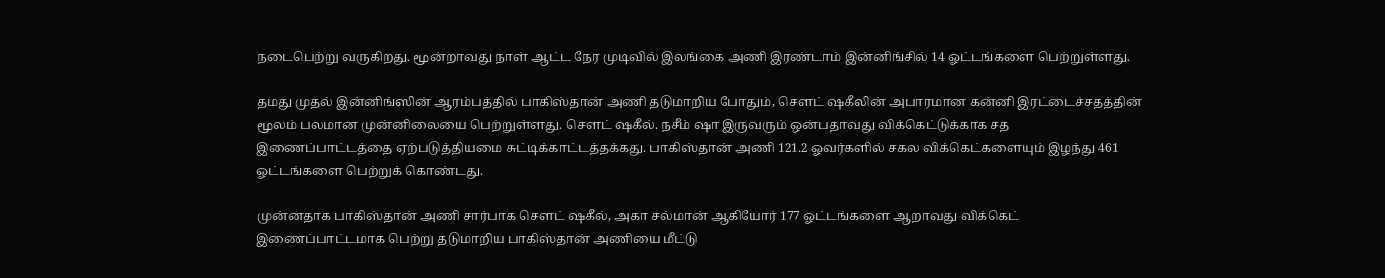நடைபெற்று வருகிறது. மூன்றாவது நாள் ஆட்ட நேர முடிவில் இலங்கை அணி இரண்டாம் இன்னிங்சில் 14 ஓட்டங்களை பெற்றுள்ளது.

தமது முதல் இன்னிங்ஸின் ஆரம்பத்தில் பாகிஸ்தான் அணி தடுமாறிய போதும், சௌட் ஷகீலின் அபாரமான கன்னி இரட்டைச்சதத்தின் மூலம் பலமான முன்னிலையை பெற்றுள்ளது. சௌட் ஷகீல். நசீம் ஷா இருவரும் ஒன்பதாவது விக்கெட்டுக்காக சத இணைப்பாட்டத்தை ஏற்படுத்தியமை சுட்டிக்காட்டத்தக்கது. பாகிஸ்தான் அணி 121.2 ஓவர்களில் சகல விக்கெட்களையும் இழந்து 461 ஓட்டங்களை பெற்றுக் கொண்டது.

முன்னதாக பாகிஸ்தான் அணி சார்பாக சௌட் ஷகீல், அகா சல்மான் ஆகியோர் 177 ஓட்டங்களை ஆறாவது விக்கெட் இணைப்பாட்டமாக பெற்று தடுமாறிய பாகிஸ்தான் அணியை மீட்டு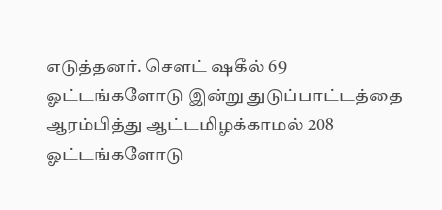எடுத்தனர். சௌட் ஷகீல் 69 ஓட்டங்களோடு இன்று துடுப்பாட்டத்தை ஆரம்பித்து ஆட்டமிழக்காமல் 208 ஓட்டங்களோடு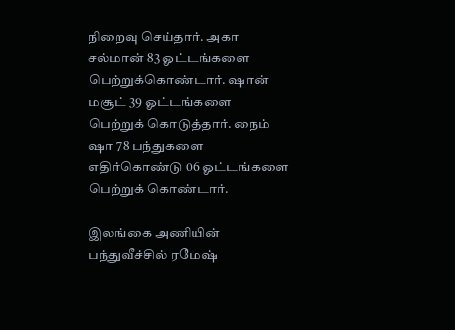நிறைவு செய்தார். அகா சல்மான் 83 ஓட்டங்களை பெற்றுக்கொண்டார். ஷான் மசூட் 39 ஓட்டங்களை பெற்றுக் கொடுத்தார். நைம் ஷா 78 பந்துகளை எதிர்கொண்டு 06 ஓட்டங்களை பெற்றுக் கொண்டார்.

இலங்கை அணியின் பந்துவீச்சில் ரமேஷ்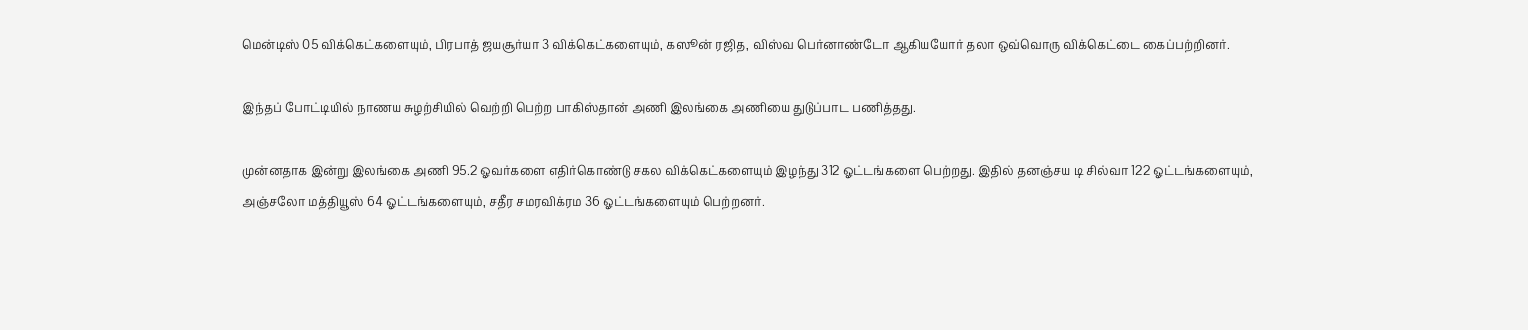மென்டிஸ் 05 விக்கெட்களையும், பிரபாத் ஜயசூர்யா 3 விக்கெட்களையும், கஸூன் ரஜித, விஸ்வ பெர்னாண்டோ ஆகியயோர் தலா ஒவ்வொரு விக்கெட்டை கைப்பற்றினர்.

இந்தப் போட்டியில் நாணய சுழற்சியில் வெற்றி பெற்ற பாகிஸ்தான் அணி இலங்கை அணியை துடுப்பாட பணித்தது.

முன்னதாக இன்று இலங்கை அணி 95.2 ஓவர்களை எதிர்கொண்டு சகல விக்கெட்களையும் இழந்து 312 ஓட்டங்களை பெற்றது. இதில் தனஞ்சய டி சில்வா 122 ஓட்டங்களையும், அஞ்சலோ மத்தியூஸ் 64 ஓட்டங்களையும், சதீர சமரவிக்ரம 36 ஓட்டங்களையும் பெற்றனர்.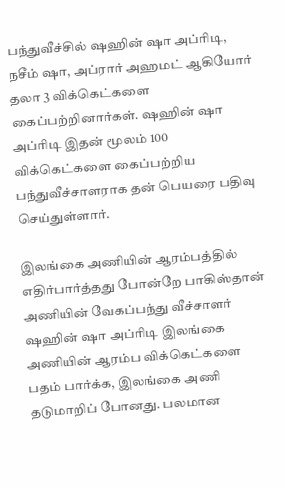பந்துவீச்சில் ஷஹின் ஷா அப்ரிடி, நசீம் ஷா, அப்ரார் அஹமட் ஆகியோர் தலா 3 விக்கெட்களை கைப்பற்றினார்கள். ஷஹின் ஷா அப்ரிடி இதன் மூலம் 100 விக்கெட்களை கைப்பற்றிய பந்துவீச்சாளராக தன் பெயரை பதிவு செய்துள்ளார்.

இலங்கை அணியின் ஆரம்பத்தில் எதிர்பார்த்தது போன்றே பாகிஸ்தான் அணியின் வேகப்பந்து வீச்சாளர் ஷஹின் ஷா அப்ரிடி இலங்கை அணியின் ஆரம்ப விக்கெட்களை பதம் பார்க்க, இலங்கை அணி தடுமாறிப் போனது. பலமான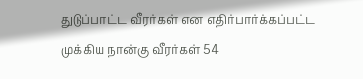துடுப்பாட்ட வீரர்கள் என எதிர்பார்க்கப்பட்ட முக்கிய நான்கு வீரர்கள் 54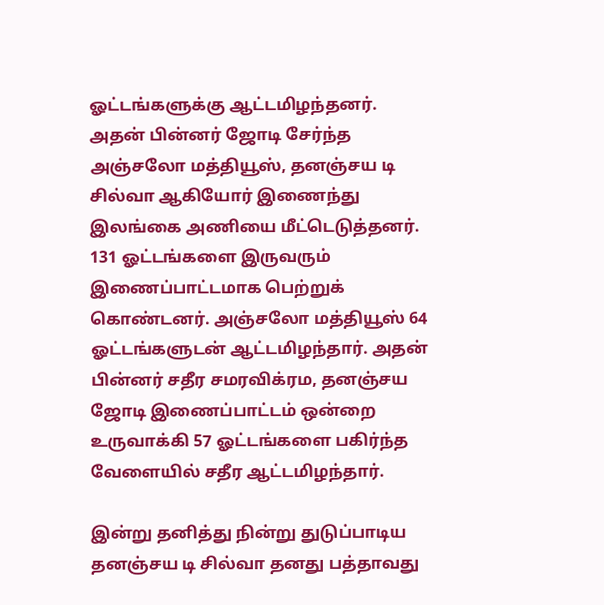ஓட்டங்களுக்கு ஆட்டமிழந்தனர். அதன் பின்னர் ஜோடி சேர்ந்த அஞ்சலோ மத்தியூஸ், தனஞ்சய டி சில்வா ஆகியோர் இணைந்து இலங்கை அணியை மீட்டெடுத்தனர். 131 ஓட்டங்களை இருவரும் இணைப்பாட்டமாக பெற்றுக் கொண்டனர். அஞ்சலோ மத்தியூஸ் 64 ஓட்டங்களுடன் ஆட்டமிழந்தார். அதன் பின்னர் சதீர சமரவிக்ரம, தனஞ்சய ஜோடி இணைப்பாட்டம் ஒன்றை உருவாக்கி 57 ஓட்டங்களை பகிர்ந்த வேளையில் சதீர ஆட்டமிழந்தார்.

இன்று தனித்து நின்று துடுப்பாடிய தனஞ்சய டி சில்வா தனது பத்தாவது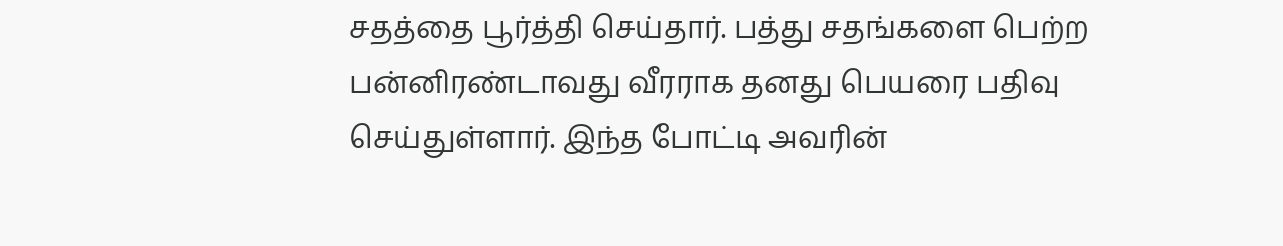சதத்தை பூர்த்தி செய்தார். பத்து சதங்களை பெற்ற பன்னிரண்டாவது வீரராக தனது பெயரை பதிவு செய்துள்ளார். இந்த போட்டி அவரின்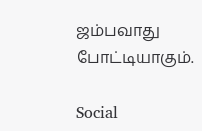ஜம்பவாது போட்டியாகும்.

Social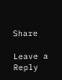Share

Leave a Reply